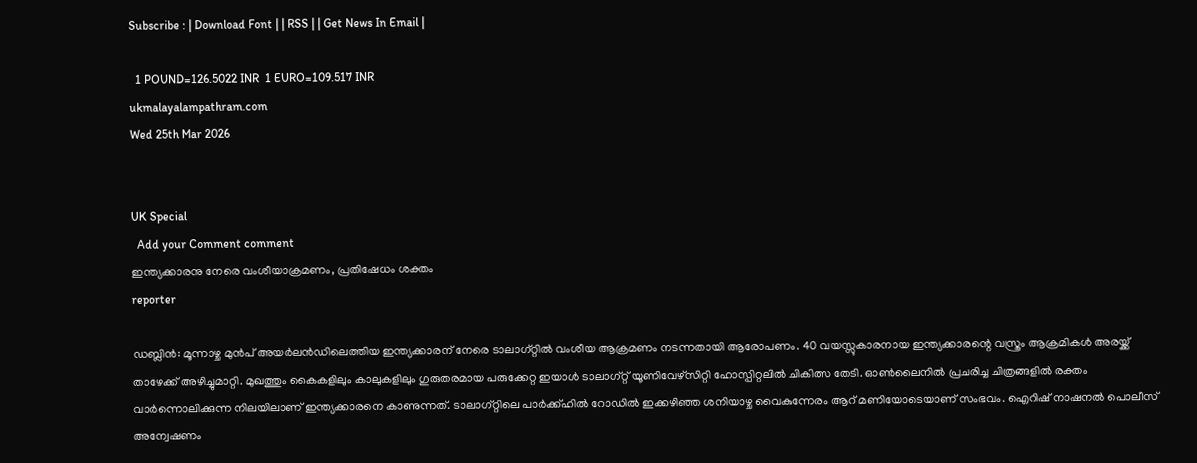Subscribe : | Download Font | | RSS | | Get News In Email |

  1 POUND=126.5022 INR  1 EURO=109.517 INR
ukmalayalampathram.com
Wed 25th Mar 2026


UK Special
  Add your Comment comment
ഇന്ത്യക്കാരനു നേരെ വംശീയാക്രമണം, പ്രതിഷേധം ശക്തം
reporter

ഡബ്ലിന്‍: മൂന്നാഴ്ച മുന്‍പ് അയര്‍ലന്‍ഡിലെത്തിയ ഇന്ത്യക്കാരന് നേരെ ടാലാഗ്റ്റില്‍ വംശീയ ആക്രമണം നടന്നതായി ആരോപണം. 40 വയസ്സുകാരനായ ഇന്ത്യക്കാരന്റെ വസ്ത്രം ആക്രമികള്‍ അരയ്ക്ക് താഴേക്ക് അഴിച്ചുമാറ്റി. മുഖത്തും കൈകളിലും കാലുകളിലും ഗുരുതരമായ പരുക്കേറ്റ ഇയാള്‍ ടാലാഗ്റ്റ് യൂണിവേഴ്‌സിറ്റി ഹോസ്പിറ്റലില്‍ ചികിത്സ തേടി. ഓണ്‍ലൈനില്‍ പ്രചരിച്ച ചിത്രങ്ങളില്‍ രക്തം വാര്‍ന്നൊലിക്കുന്ന നിലയിലാണ് ഇന്ത്യക്കാരനെ കാണുന്നത്. ടാലാഗ്റ്റിലെ പാര്‍ക്ക്ഹില്‍ റോഡില്‍ ഇക്കഴിഞ്ഞ ശനിയാഴ്ച വൈകുന്നേരം ആറ് മണിയോടെയാണ് സംഭവം. ഐറിഷ് നാഷനല്‍ പൊലീസ് അന്വേഷണം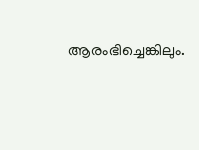ആരംഭിച്ചെങ്കിലും.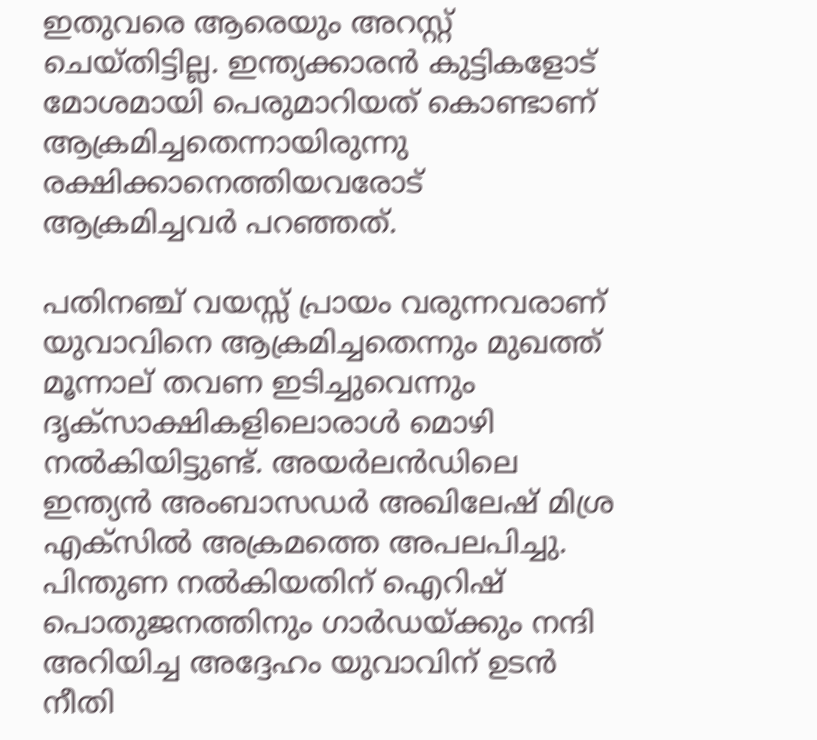ഇതുവരെ ആരെയും അറസ്റ്റ് ചെയ്തിട്ടില്ല. ഇന്ത്യക്കാരന്‍ കുട്ടികളോട് മോശമായി പെരുമാറിയത് കൊണ്ടാണ് ആക്രമിച്ചതെന്നായിരുന്നു രക്ഷിക്കാനെത്തിയവരോട് ആക്രമിച്ചവര്‍ പറഞ്ഞത്.

പതിനഞ്ച് വയസ്സ് പ്രായം വരുന്നവരാണ് യുവാവിനെ ആക്രമിച്ചതെന്നും മുഖത്ത് മൂന്നാല് തവണ ഇടിച്ചുവെന്നും ദൃക്‌സാക്ഷികളിലൊരാള്‍ മൊഴി നല്‍കിയിട്ടുണ്ട്. അയര്‍ലന്‍ഡിലെ ഇന്ത്യന്‍ അംബാസഡര്‍ അഖിലേഷ് മിശ്ര എക്‌സില്‍ അക്രമത്തെ അപലപിച്ചു. പിന്തുണ നല്‍കിയതിന് ഐറിഷ് പൊതുജനത്തിനും ഗാര്‍ഡയ്ക്കും നന്ദി അറിയിച്ച അദ്ദേഹം യുവാവിന് ഉടന്‍ നീതി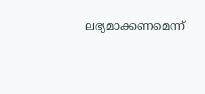ലഭ്യമാക്കണമെന്ന്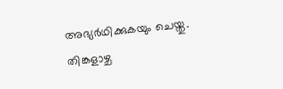അഭ്യര്‍ഥിക്കുകയും ചെയ്തു. തിങ്കളാഴ്ച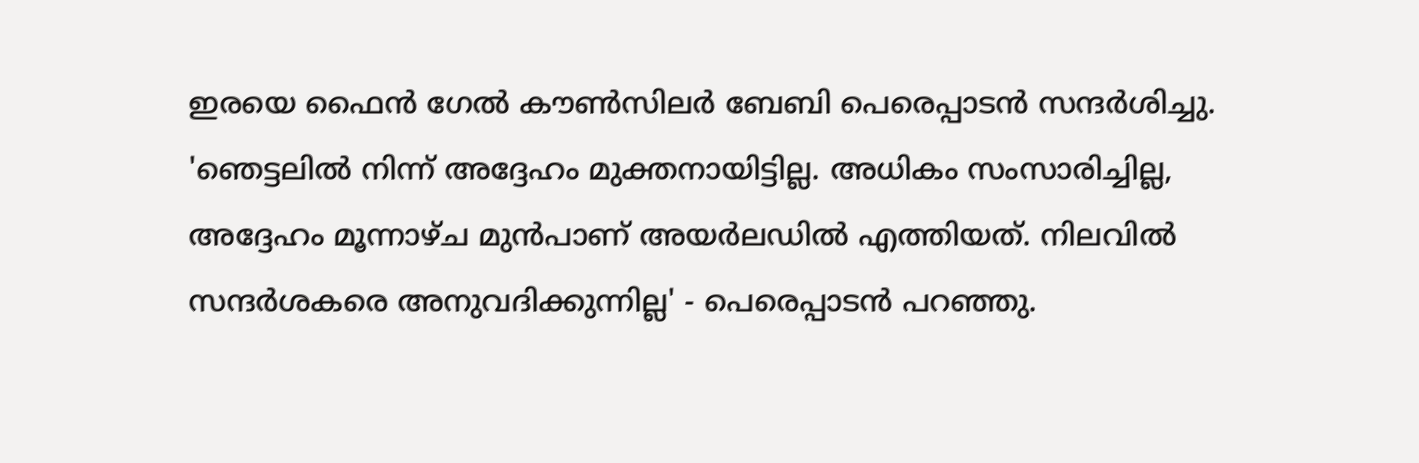ഇരയെ ഫൈന്‍ ഗേല്‍ കൗണ്‍സിലര്‍ ബേബി പെരെപ്പാടന്‍ സന്ദര്‍ശിച്ചു. 'ഞെട്ടലില്‍ നിന്ന് അദ്ദേഹം മുക്തനായിട്ടില്ല. അധികം സംസാരിച്ചില്ല, അദ്ദേഹം മൂന്നാഴ്ച മുന്‍പാണ് അയര്‍ലഡില്‍ എത്തിയത്. നിലവില്‍ സന്ദര്‍ശകരെ അനുവദിക്കുന്നില്ല' - പെരെപ്പാടന്‍ പറഞ്ഞു.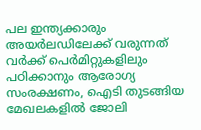പല ഇന്ത്യക്കാരും അയര്‍ലഡിലേക്ക് വരുന്നത് വര്‍ക്ക് പെര്‍മിറ്റുകളിലും പഠിക്കാനും ആരോഗ്യ സംരക്ഷണം, ഐടി തുടങ്ങിയ മേഖലകളില്‍ ജോലി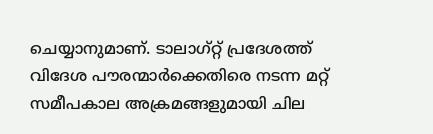ചെയ്യാനുമാണ്. ടാലാഗ്റ്റ് പ്രദേശത്ത് വിദേശ പൗരന്മാര്‍ക്കെതിരെ നടന്ന മറ്റ് സമീപകാല അക്രമങ്ങളുമായി ചില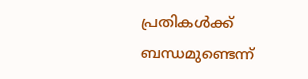പ്രതികള്‍ക്ക് ബന്ധമുണ്ടെന്ന്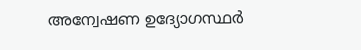അന്വേഷണ ഉദ്യോഗസ്ഥര്‍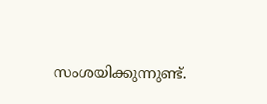സംശയിക്കുന്നുണ്ട്.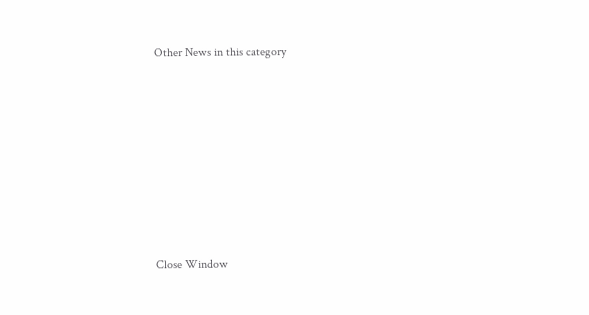Other News in this category








Close Window